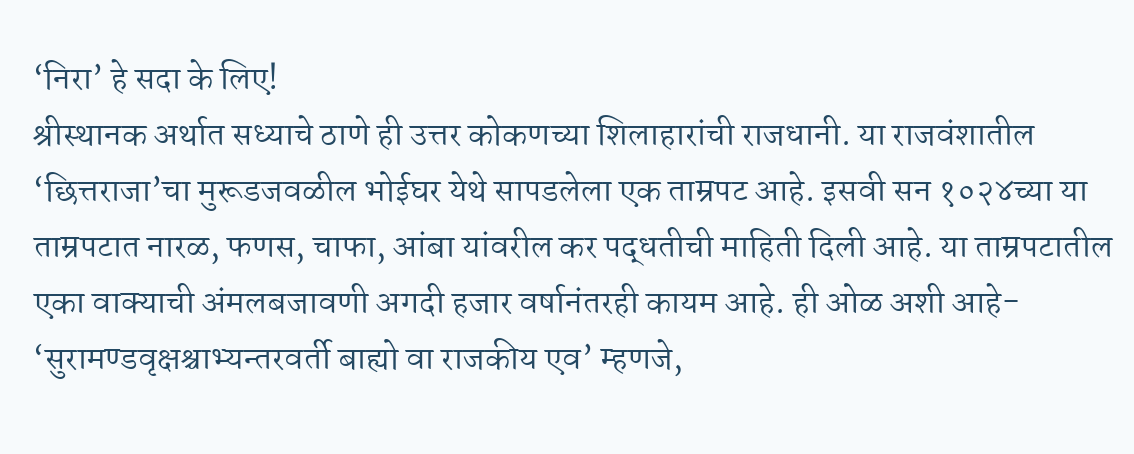‘निरा’ हे सदा के लिए!
श्रीस्थानक अर्थात सध्याचे ठाणे ही उत्तर कोकणच्या शिलाहारांची राजधानी. या राजवंशातील ‘छित्तराजा’चा मुरूडजवळील भोईघर येथे सापडलेला एक ताम्रपट आहे. इसवी सन १०२४च्या या ताम्रपटात नारळ, फणस, चाफा, आंबा यांवरील कर पद्धतीची माहिती दिली आहे. या ताम्रपटातील एका वाक्याची अंमलबजावणी अगदी हजार वर्षानंतरही कायम आहे. ही ओळ अशी आहे- ‘सुरामण्डवृक्षश्चाभ्यन्तरवर्ती बाह्यो वा राजकीय एव’ म्हणजे,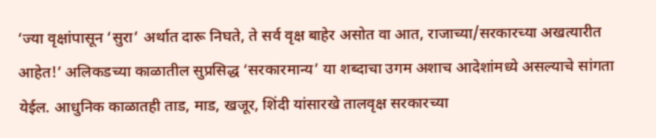‘ज्या वृक्षांपासून ‘सुरा’ अर्थात दारू निघते, ते सर्व वृक्ष बाहेर असोत वा आत, राजाच्या/सरकारच्या अखत्यारीत आहेत!’ अलिकडच्या काळातील सुप्रसिद्ध ‘सरकारमान्य’ या शब्दाचा उगम अशाच आदेशांमध्ये असल्याचे सांगता येईल. आधुनिक काळातही ताड, माड, खजूर, शिंदी यांसारखे तालवृक्ष सरकारच्या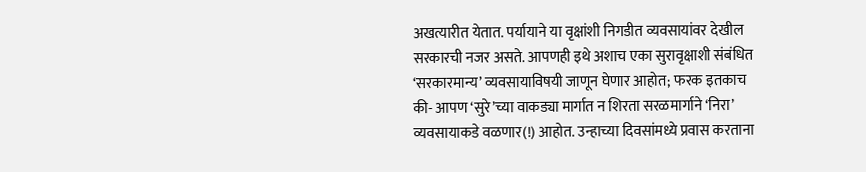अखत्यारीत येतात. पर्यायाने या वृक्षांशी निगडीत व्यवसायांवर देखील सरकारची नजर असते. आपणही इथे अशाच एका सुरावृक्षाशी संबंधित ‘सरकारमान्य’ व्यवसायाविषयी जाणून घेणार आहोत; फरक इतकाच की- आपण ‘सुरे’च्या वाकड्या मार्गात न शिरता सरळमार्गाने ‘निरा’ व्यवसायाकडे वळणार(!) आहोत. उन्हाच्या दिवसांमध्ये प्रवास करताना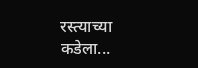रस्त्याच्या कडेला...